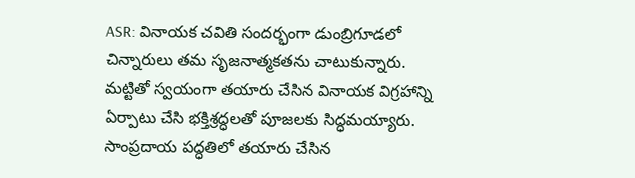ASR: వినాయక చవితి సందర్భంగా డుంబ్రిగూడలో చిన్నారులు తమ సృజనాత్మకతను చాటుకున్నారు. మట్టితో స్వయంగా తయారు చేసిన వినాయక విగ్రహాన్ని ఏర్పాటు చేసి భక్తిశ్రద్ధలతో పూజలకు సిద్ధమయ్యారు. సాంప్రదాయ పద్ధతిలో తయారు చేసిన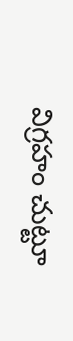విగ్రహం చుట్టూ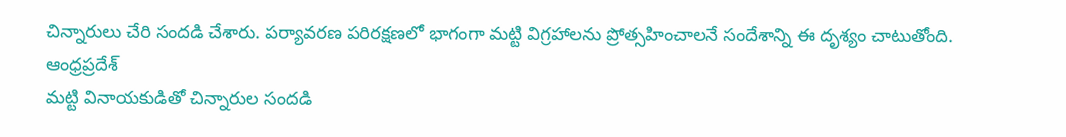చిన్నారులు చేరి సందడి చేశారు. పర్యావరణ పరిరక్షణలో భాగంగా మట్టి విగ్రహాలను ప్రోత్సహించాలనే సందేశాన్ని ఈ దృశ్యం చాటుతోంది.
ఆంధ్రప్రదేశ్
మట్టి వినాయకుడితో చిన్నారుల సందడి